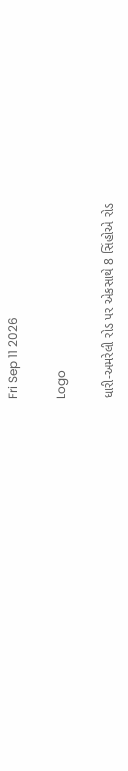Fri Sep 11 2026

Logo

ધારી-અમરેલી રોડ પર એકસાથે 8 સિંહોએ રોડ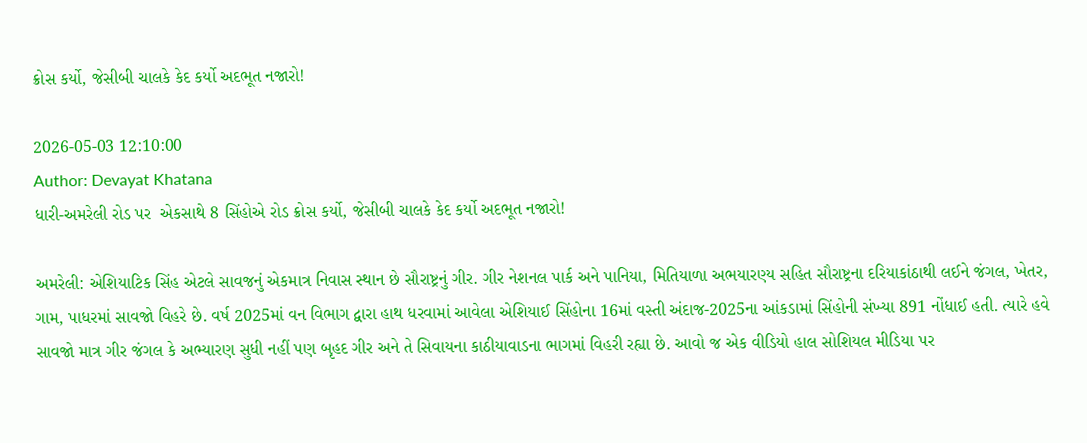ક્રોસ કર્યો, જેસીબી ચાલકે કેદ કર્યો અદભૂત નજારો!

2026-05-03 12:10:00
Author: Devayat Khatana
ધારી-અમરેલી રોડ પર  એકસાથે 8 સિંહોએ રોડ ક્રોસ કર્યો, જેસીબી ચાલકે કેદ કર્યો અદભૂત નજારો!

અમરેલી: એશિયાટિક સિંહ એટલે સાવજનું એકમાત્ર નિવાસ સ્થાન છે સૌરાષ્ટ્રનું ગીર. ગીર નેશનલ પાર્ક અને પાનિયા, મિતિયાળા અભયારણ્ય સહિત સૌરાષ્ટ્રના દરિયાકાંઠાથી લઈને જંગલ, ખેતર, ગામ, પાધરમાં સાવજો વિહરે છે. વર્ષ 2025માં વન વિભાગ દ્વારા હાથ ધરવામાં આવેલા એશિયાઈ સિંહોના 16માં વસ્તી અંદાજ-2025ના આંકડામાં સિંહોની સંખ્યા 891 નોંધાઈ હતી. ત્યારે હવે સાવજો માત્ર ગીર જંગલ કે અભ્યારણ સુધી નહીં પણ બૃહદ ગીર અને તે સિવાયના કાઠીયાવાડના ભાગમાં વિહરી રહ્યા છે. આવો જ એક વીડિયો હાલ સોશિયલ મીડિયા પર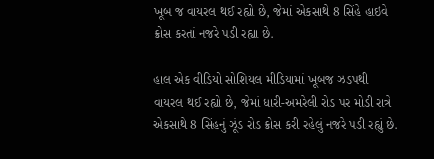ખૂબ જ વાયરલ થઈ રહ્યો છે, જેમાં એકસાથે 8 સિંહે હાઇવે ક્રોસ કરતાં નજરે પડી રહ્યા છે.

હાલ એક વીડિયો સોશિયલ મીડિયામાં ખૂબજ ઝડપથી વાયરલ થઈ રહ્યો છે, જેમાં ધારી-અમરેલી રોડ પર મોડી રાત્રે એકસાથે 8 સિંહનું ઝૂંડ રોડ ક્રોસ કરી રહેલું નજરે પડી રહ્યું છે.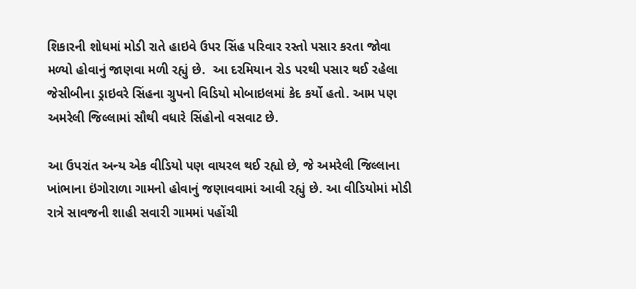શિકારની શોધમાં મોડી રાતે હાઇવે ઉપર સિંહ પરિવાર રસ્તો પસાર કરતા જોવા મળ્યો હોવાનું જાણવા મળી રહ્યું છે.  આ દરમિયાન રોડ પરથી પસાર થઈ રહેલા જેસીબીના ડ્રાઇવરે સિંહના ગ્રુપનો વિડિયો મોબાઇલમાં કેદ કર્યો હતો. આમ પણ અમરેલી જિલ્લામાં સૌથી વધારે સિંહોનો વસવાટ છે.

આ ઉપરાંત અન્ય એક વીડિયો પણ વાયરલ થઈ રહ્યો છે, જે અમરેલી જિલ્લાના ખાંભાના ઇંગોરાળા ગામનો હોવાનું જણાવવામાં આવી રહ્યું છે. આ વીડિયોમાં મોડી રાત્રે સાવજની શાહી સવારી ગામમાં પહોંચી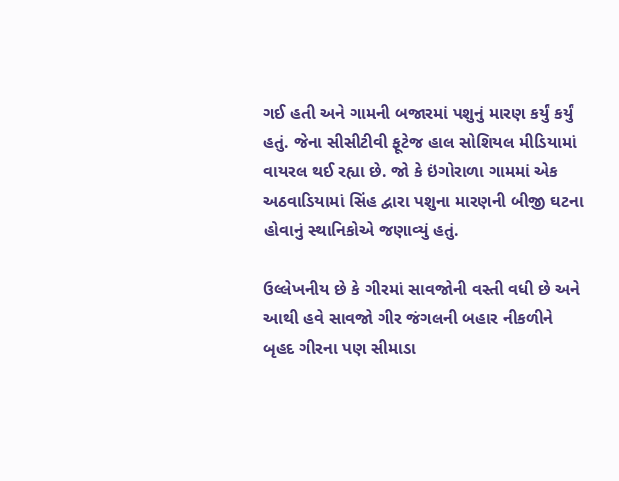ગઈ હતી અને ગામની બજારમાં પશુનું મારણ કર્યું કર્યું હતું. જેના સીસીટીવી ફૂટેજ હાલ સોશિયલ મીડિયામાં વાયરલ થઈ રહ્યા છે. જો કે ઇંગોરાળા ગામમાં એક અઠવાડિયામાં સિંહ દ્વારા પશુના મારણની બીજી ઘટના હોવાનું સ્થાનિકોએ જણાવ્યું હતું.

ઉલ્લેખનીય છે કે ગીરમાં સાવજોની વસ્તી વધી છે અને આથી હવે સાવજો ગીર જંગલની બહાર નીકળીને બૃહદ ગીરના પણ સીમાડા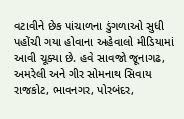વટાવીને છેક પાંચાળના ડુંગળાઓ સુધી પહોંચી ગયા હોવાના અહેવાલો મીડિયામાં આવી ચૂક્યા છે. હવે સાવજો જૂનાગઢ, અમરેલી અને ગીર સોમનાથ સિવાય રાજકોટ, ભાવનગર, પોરબંદર,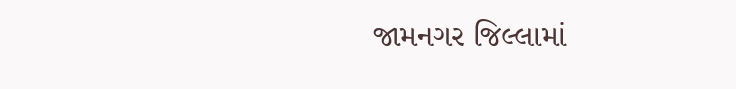જામનગર જિલ્લામાં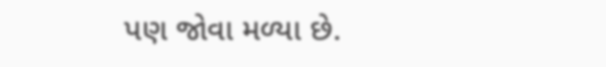પણ જોવા મળ્યા છે.